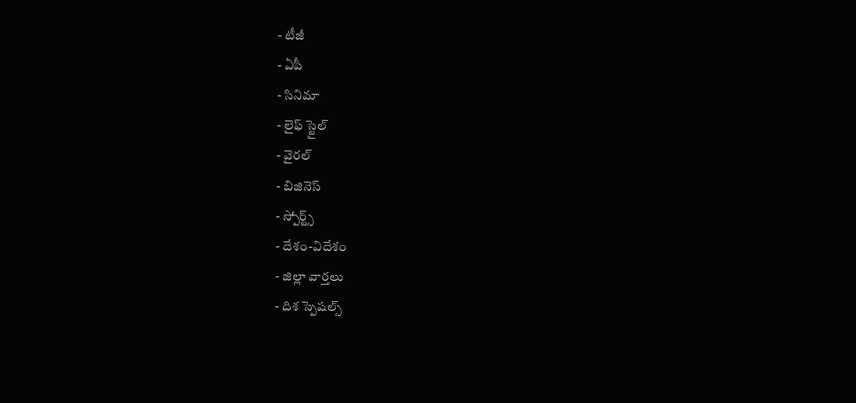- టీజీ
- ఏపీ
- సినిమా
- లైఫ్ స్టైల్
- వైరల్
- బిజినెస్
- స్పోర్ట్స్
- దేశం-విదేశం
- జిల్లా వార్తలు
- దిశ స్పెషల్స్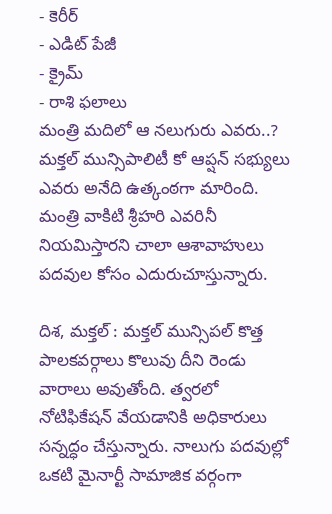- కెరీర్
- ఎడిట్ పేజీ
- క్రైమ్
- రాశి ఫలాలు
మంత్రి మదిలో ఆ నలుగురు ఎవరు..?
మక్తల్ మున్సిపాలిటీ కో ఆప్షన్ సభ్యులు ఎవరు అనేది ఉత్కంఠగా మారింది. మంత్రి వాకిటి శ్రీహరి ఎవరినీ నియమిస్తారని చాలా ఆశావాహులు పదవుల కోసం ఎదురుచూస్తున్నారు.

దిశ, మక్తల్ : మక్తల్ మున్సిపల్ కొత్త పాలకవర్గాలు కొలువు దీని రెండు వారాలు అవుతోంది. త్వరలో నోటిఫికేషన్ వేయడానికి అధికారులు సన్నద్ధం చేస్తున్నారు. నాలుగు పదవుల్లో ఒకటి మైనార్టీ సామాజిక వర్గంగా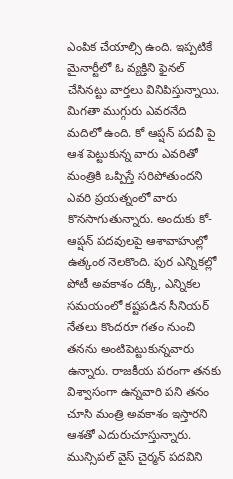ఎంపిక చేయాల్సి ఉంది. ఇప్పటికే మైనార్టీలో ఓ వ్యక్తిని ఫైనల్ చేసినట్టు వార్తలు వినిపిస్తున్నాయి. మిగతా ముగ్గురు ఎవరనేది మదిలో ఉంది. కో ఆప్షన్ పదవీ పై ఆశ పెట్టుకున్న వారు ఎవరితో మంత్రికి ఒప్పిస్తే సరిపోతుందని ఎవరి ప్రయత్నంలో వారు కొనసాగుతున్నారు. అందుకు కో-ఆప్షన్ పదవులపై ఆశావాహుల్లో ఉత్కంఠ నెలకొంది. పుర ఎన్నికల్లో పోటీ అవకాశం దక్కి, ఎన్నికల సమయంలో కష్టపడిన సీనియర్ నేతలు కొందరూ గతం నుంచి తనను అంటిపెట్టుకున్నవారు ఉన్నారు. రాజకీయ పరంగా తనకు విశ్వాసంగా ఉన్నవారి పని తనం చూసి మంత్రి అవకాశం ఇస్తారని ఆశతో ఎదురుచూస్తున్నారు. మున్సిపల్ వైస్ చైర్మన్ పదవిని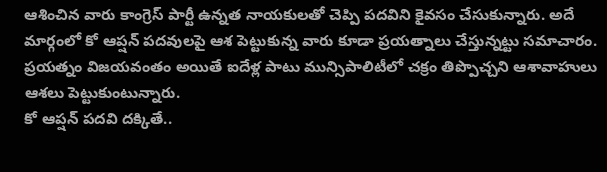ఆశించిన వారు కాంగ్రెస్ పార్టీ ఉన్నత నాయకులతో చెప్పి పదవిని కైవసం చేసుకున్నారు. అదే మార్గంలో కో ఆప్షన్ పదవులపై ఆశ పెట్టుకున్న వారు కూడా ప్రయత్నాలు చేస్తున్నట్టు సమాచారం. ప్రయత్నం విజయవంతం అయితే ఐదేళ్ల పాటు మున్సిపాలిటీలో చక్రం తిప్పొచ్చని ఆశావాహులు ఆశలు పెట్టుకుంటున్నారు.
కో ఆప్షన్ పదవి దక్కితే..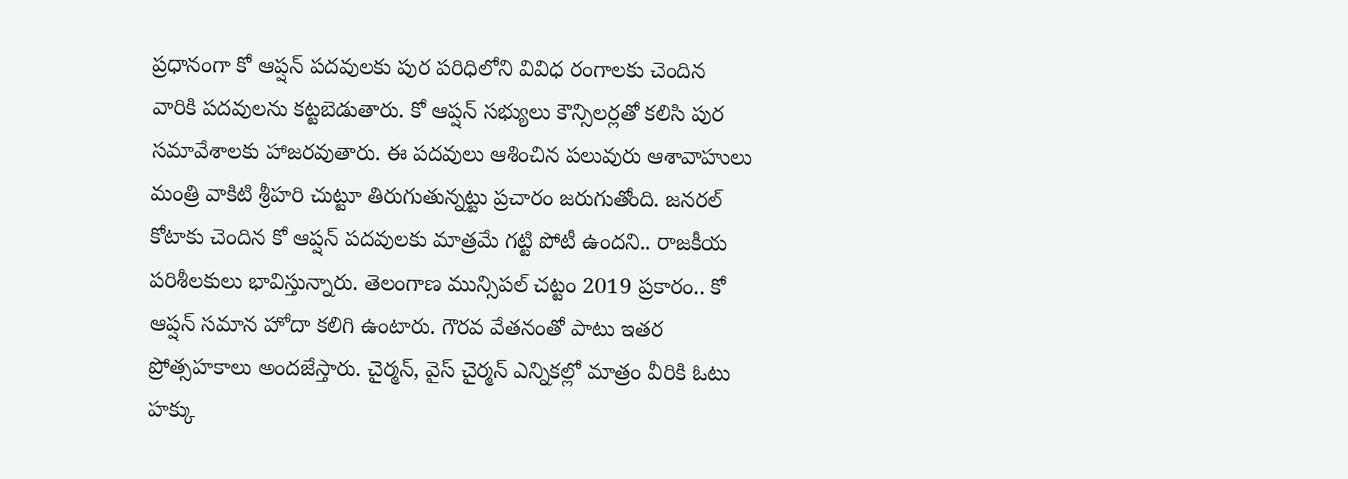ప్రధానంగా కో ఆప్షన్ పదవులకు పుర పరిధిలోని వివిధ రంగాలకు చెందిన వారికి పదవులను కట్టబెడుతారు. కో ఆప్షన్ సభ్యులు కౌన్సిలర్లతో కలిసి పుర సమావేశాలకు హాజరవుతారు. ఈ పదవులు ఆశించిన పలువురు ఆశావాహులు మంత్రి వాకిటి శ్రీహరి చుట్టూ తిరుగుతున్నట్టు ప్రచారం జరుగుతోంది. జనరల్ కోటాకు చెందిన కో ఆప్షన్ పదవులకు మాత్రమే గట్టి పోటీ ఉందని.. రాజకీయ పరిశీలకులు భావిస్తున్నారు. తెలంగాణ మున్సిపల్ చట్టం 2019 ప్రకారం.. కో ఆప్షన్ సమాన హోదా కలిగి ఉంటారు. గౌరవ వేతనంతో పాటు ఇతర ప్రోత్సహకాలు అందజేస్తారు. చైర్మన్, వైస్ చైర్మన్ ఎన్నికల్లో మాత్రం వీరికి ఓటు హక్కు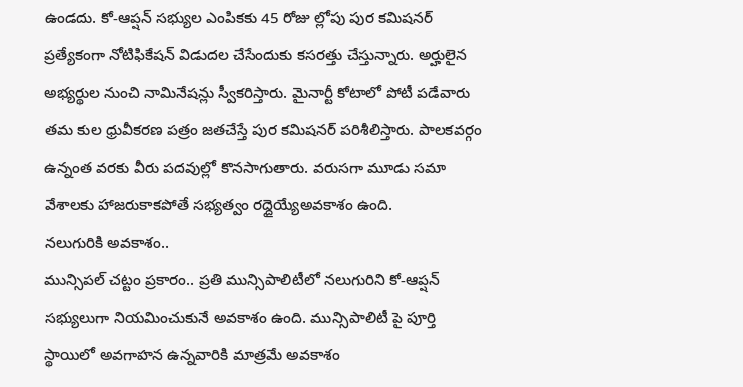ఉండదు. కో-ఆప్షన్ సభ్యుల ఎంపికకు 45 రోజు ల్లోపు పుర కమిషనర్ ప్రత్యేకంగా నోటిఫికేషన్ విడుదల చేసేందుకు కసరత్తు చేస్తున్నారు. అర్హులైన అభ్యర్థుల నుంచి నామినేషన్లు స్వీకరిస్తారు. మైనార్టీ కోటాలో పోటీ పడేవారు తమ కుల ధ్రువీకరణ పత్రం జతచేస్తే పుర కమిషనర్ పరిశీలిస్తారు. పాలకవర్గం ఉన్నంత వరకు వీరు పదవుల్లో కొనసాగుతారు. వరుసగా మూడు సమా వేశాలకు హాజరుకాకపోతే సభ్యత్వం రద్దైయ్యేఅవకాశం ఉంది.
నలుగురికి అవకాశం..
మున్సిపల్ చట్టం ప్రకారం.. ప్రతి మున్సిపాలిటీలో నలుగురిని కో-ఆప్షన్ సభ్యులుగా నియమించుకునే అవకాశం ఉంది. మున్సిపాలిటీ పై పూర్తి స్థాయిలో అవగాహన ఉన్నవారికి మాత్రమే అవకాశం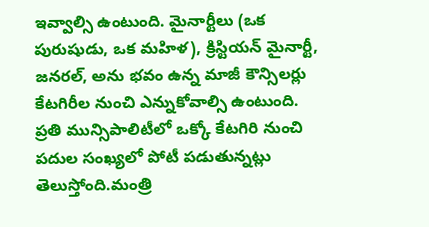ఇవ్వాల్సి ఉంటుంది. మైనార్టీలు (ఒక పురుషుడు, ఒక మహిళ), క్రిస్టియన్ మైనార్టీ, జనరల్, అను భవం ఉన్న మాజీ కౌన్సిలర్లు కేటగిరీల నుంచి ఎన్నుకోవాల్సి ఉంటుంది. ప్రతి మున్సిపాలిటీలో ఒక్కో కేటగిరి నుంచి పదుల సంఖ్యలో పోటీ పడుతున్నట్లు తెలుస్తోంది.మంత్రి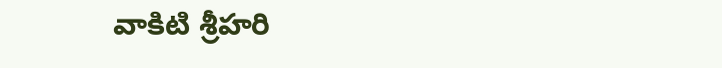వాకిటి శ్రీహరి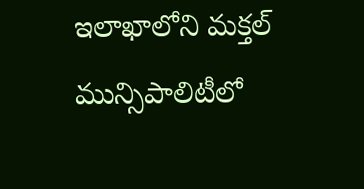ఇలాఖాలోని మక్తల్ మున్సిపాలిటీలో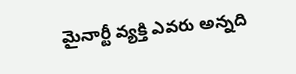మైనార్టీ వ్యక్తి ఎవరు అన్నది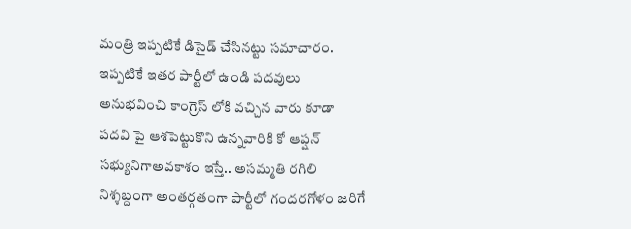మంత్రి ఇప్పటికే డిసైడ్ చేసినట్టు సమాచారం. ఇప్పటికే ఇతర పార్టీలో ఉండి పదవులు అనుభవించి కాంగ్రెస్ లోకి వచ్చిన వారు కూడా పదవి పై ఆశపెట్టుకొని ఉన్నవారికి కో ఆప్షన్ సభ్యునిగాఅవకాశం ఇస్తే.. అసమ్మతి రగిలి నిశ్శబ్దంగా అంతర్గతంగా పార్టీలో గందరగోళం జరిగే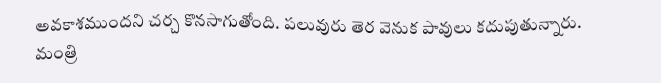అవకాశముందని చర్చ కొనసాగుతోంది. పలువురు తెర వెనుక పావులు కదుపుతున్నారు. మంత్రి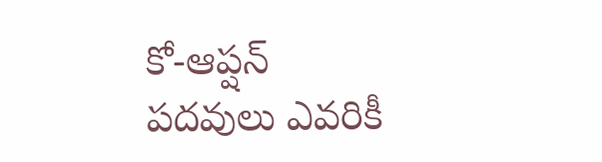కో-ఆప్షన్ పదవులు ఎవరికీ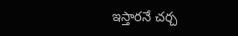ఇస్తారనే చర్చ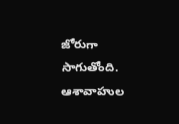జోరుగా సాగుతోంది. ఆశావాహుల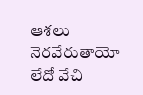ఆశలు నెరవేరుతాయో లేదో వేచి